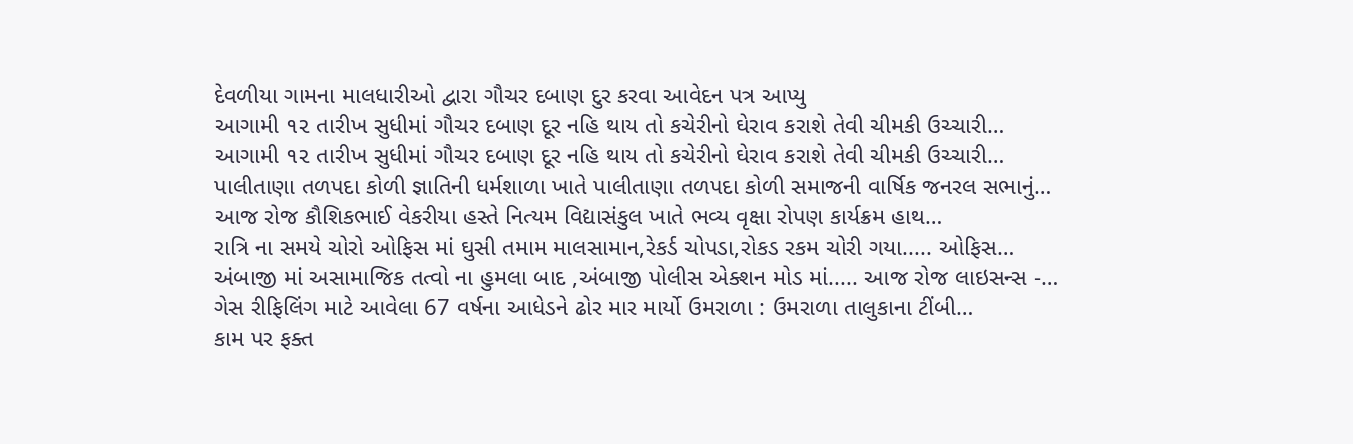દેવળીયા ગામના માલધારીઓ દ્વારા ગૌચર દબાણ દુર કરવા આવેદન પત્ર આપ્યુ
આગામી ૧૨ તારીખ સુધીમાં ગૌચર દબાણ દૂર નહિ થાય તો કચેરીનો ઘેરાવ કરાશે તેવી ચીમકી ઉચ્ચારી…
આગામી ૧૨ તારીખ સુધીમાં ગૌચર દબાણ દૂર નહિ થાય તો કચેરીનો ઘેરાવ કરાશે તેવી ચીમકી ઉચ્ચારી…
પાલીતાણા તળપદા કોળી જ્ઞાતિની ધર્મશાળા ખાતે પાલીતાણા તળપદા કોળી સમાજની વાર્ષિક જનરલ સભાનું…
આજ રોજ કૌશિકભાઈ વેકરીયા હસ્તે નિત્યમ વિદ્યાસંકુલ ખાતે ભવ્ય વૃક્ષા રોપણ કાર્યક્રમ હાથ…
રાત્રિ ના સમયે ચોરો ઓફિસ માં ઘુસી તમામ માલસામાન,રેકર્ડ ચોપડા,રોકડ રકમ ચોરી ગયા..... ઓફિસ…
અંબાજી માં અસામાજિક તત્વો ના હુમલા બાદ ,અંબાજી પોલીસ એક્શન મોડ માં..... આજ રોજ લાઇસન્સ -…
ગેસ રીફિલિંગ માટે આવેલા 67 વર્ષના આધેડને ઢોર માર માર્યો ઉમરાળા : ઉમરાળા તાલુકાના ટીંબી…
કામ પર ફક્ત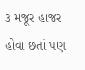૩ મજૂર હાજર હોવા છતાં પણ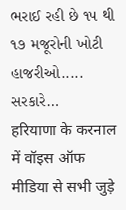ભરાઈ રહી છે ૧૫ થી ૧૭ મજૂરોની ખોટી હાજરીઓ..... સરકારે…
हरियाणा के करनाल में वॉइस ऑफ मीडिया से सभी जुड़े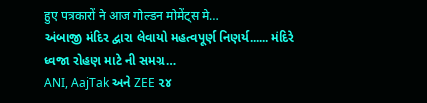हुए पत्रकारों ने आज गोल्डन मोमेंट्स मे…
અંબાજી મંદિર દ્વારા લેવાયો મહત્વપૂર્ણ નિણર્ય...... મંદિરે ધ્વજા રોહણ માટે ની સમગ્ર…
ANI, AajTak અને ZEE ૨૪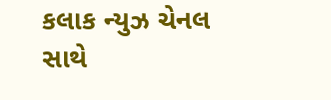કલાક ન્યુઝ ચેનલ સાથે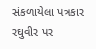સંકળાયેલા પત્રકાર રઘુવીર પર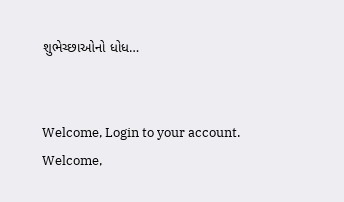શુભેચ્છાઓનો ધોધ…


Welcome, Login to your account.
Welcome,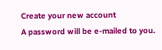Create your new account
A password will be e-mailed to you.